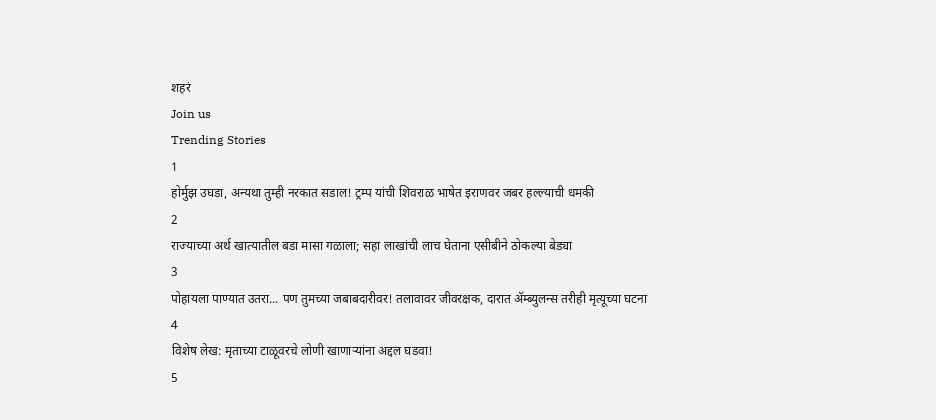शहरं
Join us
Trending Stories
1
होर्मुझ उघडा, अन्यथा तुम्ही नरकात सडाल! ट्रम्प यांची शिवराळ भाषेत इराणवर जबर हल्ल्याची धमकी
2
राज्याच्या अर्थ खात्यातील बडा मासा गळाला; सहा लाखांची लाच घेताना एसीबीने ठोकल्या बेड्या
3
पोहायला पाण्यात उतरा... पण तुमच्या जबाबदारीवर! तलावावर जीवरक्षक, दारात ॲम्ब्युलन्स तरीही मृत्यूच्या घटना
4
विशेष लेख: मृताच्या टाळूवरचे लोणी खाणाऱ्यांना अद्दल घडवा!
5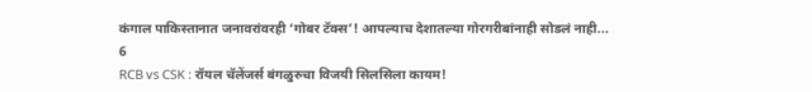कंगाल पाकिस्तानात जनावरांवरही ‘गोबर टॅक्स’! आपल्याच देशातल्या गोरगरीबांनाही सोडलं नाही...
6
RCB vs CSK : रॉयल चॅलेंजर्स बंगळुरुचा विजयी सिलसिला कायम!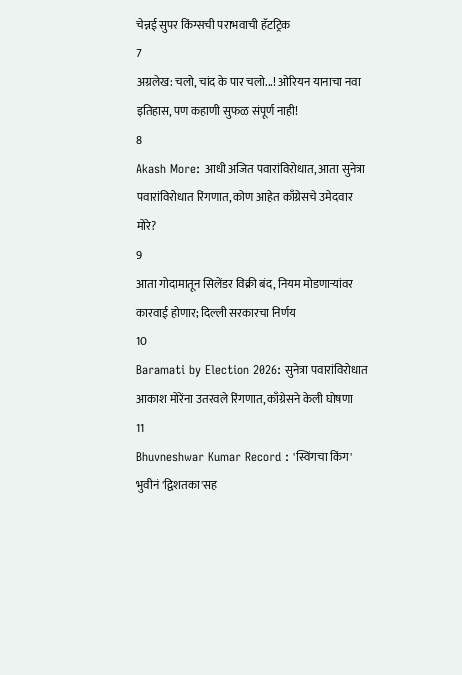चेन्नई सुपर किंग्सची पराभवाची हॅटट्रिक
7
अग्रलेख: चलो, चांद के पार चलो...! ओरियन यानाचा नवा इतिहास, पण कहाणी सुफळ संपूर्ण नाही!
8
Akash More: आधी अजित पवारांविरोधात, आता सुनेत्रा पवारांविरोधात रिंगणात, कोण आहेत काँग्रेसचे उमेदवार मोरे?
9
आता गोदामातून सिलेंडर विक्री बंद, नियम मोडणाऱ्यांवर कारवाई होणार; दिल्ली सरकारचा निर्णय
10
Baramati by Election 2026: सुनेत्रा पवारांविरोधात आकाश मोरेंना उतरवले रिंगणात, काँग्रेसने केली घोषणा
11
Bhuvneshwar Kumar Record : 'स्विंगचा किंग' भुवीनं 'द्विशतका'सह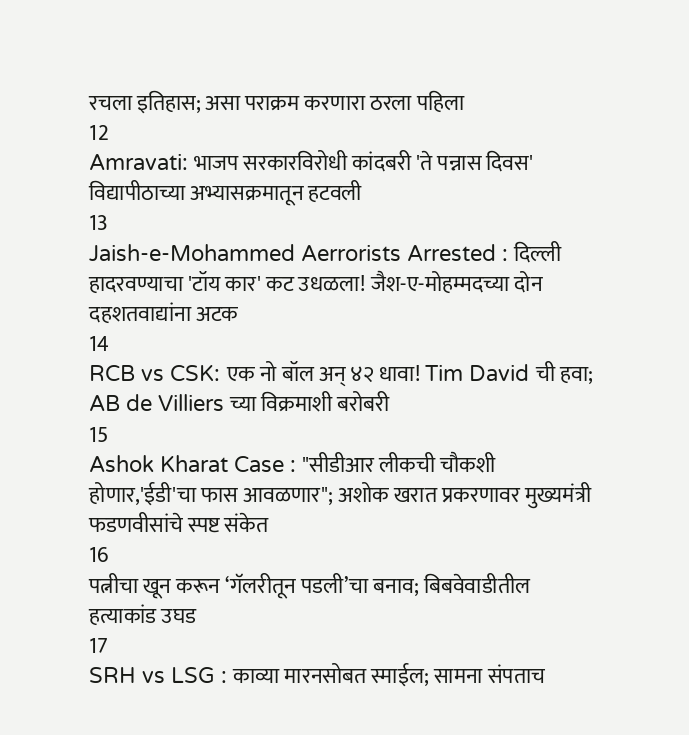रचला इतिहास; असा पराक्रम करणारा ठरला पहिला
12
Amravati: भाजप सरकारविरोधी कांदबरी 'ते पन्नास दिवस' विद्यापीठाच्या अभ्यासक्रमातून हटवली
13
Jaish-e-Mohammed Aerrorists Arrested : दिल्ली हादरवण्याचा 'टॉय कार' कट उधळला! जैश-ए-मोहम्मदच्या दोन दहशतवाद्यांना अटक
14
RCB vs CSK: एक नो बॉल अन् ४२ धावा! Tim David ची हवा; AB de Villiers च्या विक्रमाशी बरोबरी
15
Ashok Kharat Case : "सीडीआर लीकची चौकशी होणार,'ईडी'चा फास आवळणार"; अशोक खरात प्रकरणावर मुख्यमंत्री फडणवीसांचे स्पष्ट संकेत
16
पत्नीचा खून करून ‘गॅलरीतून पडली’चा बनाव; बिबवेवाडीतील हत्याकांड उघड
17
SRH vs LSG : काव्या मारनसोबत स्माईल; सामना संपताच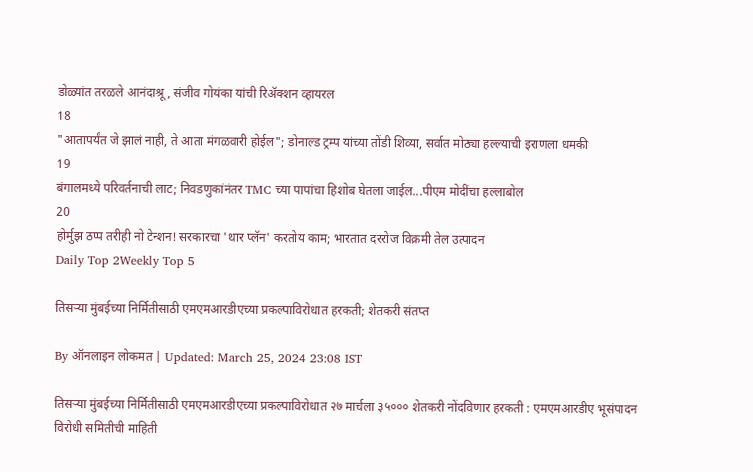डोळ्यांत तरळले आनंदाश्रू, संजीव गोयंका यांची रिॲक्शन व्हायरल
18
"आतापर्यंत जे झालं नाही, ते आता मंगळवारी होईल"; डोनाल्ड ट्रम्प यांच्या तोंडी शिव्या, सर्वात मोठ्या हल्ल्याची इराणला धमकी
19
बंगालमध्ये परिवर्तनाची लाट; निवडणुकांनंतर TMC च्या पापांचा हिशोब घेतला जाईल...पीएम मोदींचा हल्लाबोल
20
होर्मुझ ठप्प तरीही नो टेन्शन! सरकारचा 'थार प्लॅन' करतोय काम; भारतात दररोज विक्रमी तेल उत्पादन
Daily Top 2Weekly Top 5

तिसऱ्या मुंबईच्या निर्मितीसाठी एमएमआरडीएच्या प्रकल्पाविरोधात हरकती; शेतकरी संतप्त

By ऑनलाइन लोकमत | Updated: March 25, 2024 23:08 IST

तिसऱ्या मुंबईच्या निर्मितीसाठी एमएमआरडीएच्या प्रकल्पाविरोधात २७ मार्चला ३५००० शेतकरी नोंदविणार हरकती : एमएमआरडीए भूसंपादन विरोधी समितीची माहिती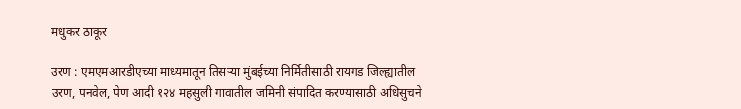मधुकर ठाकूर

उरण : एमएमआरडीएच्या माध्यमातून तिसऱ्या मुंबईच्या निर्मितीसाठी रायगड जिल्ह्यातील उरण, पनवेल, पेण आदी १२४ महसुली गावातील जमिनी संपादित करण्यासाठी अधिसुचने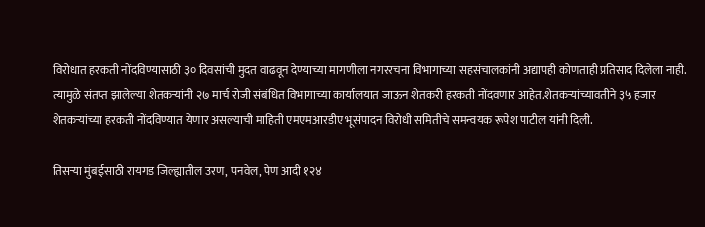विरोधात हरकती नोंदविण्यासाठी ३० दिवसांची मुदत वाढवून देण्याच्या मागणीला नगररचना विभागाच्या सहसंचालकांनी अद्यापही कोणताही प्रतिसाद दिलेला नाही. त्यामुळे संतप्त झालेल्या शेतकऱ्यांनी २७ मार्च रोजी संबंधित विभागाच्या कार्यालयात जाऊन शेतकरी हरकती नोंदवणार आहेत.शेतकऱ्यांच्यावतीने ३५ हजार शेतकऱ्यांच्या हरकती नोंदविण्यात येणार असल्याची माहिती एमएमआरडीए भूसंपादन विरोधी समितीचे समन्वयक रूपेश पाटील यांनी दिली.

तिसऱ्या मुंबईसाठी रायगड जिल्ह्यातील उरण, पनवेल, पेण आदी १२४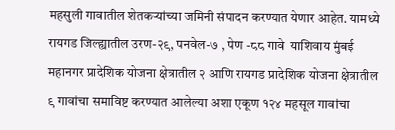महसुली गावातील शेतकऱ्यांच्या जमिनी संपादन करण्यात येणार आहेत. यामध्ये रायगड जिल्ह्यातील उरण-२९, पनवेल-७ , पेण -८८ गावे  याशिवाय मुंबई महानगर प्रादेशिक योजना क्षेत्रातील २ आणि रायगड प्रादेशिक योजना क्षेत्रातील ९ गावांचा समाविष्ट करण्यात आलेल्या अशा एकूण १२४ महसूल गावांचा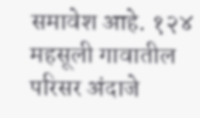समावेश आहे. १२४ महसूली गावातील परिसर अंदाजे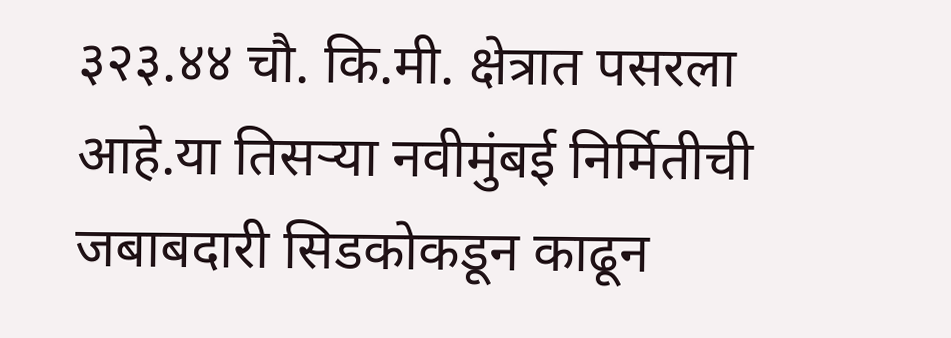३२३.४४ चौ. कि.मी. क्षेत्रात पसरला आहे.या तिसऱ्या नवीमुंबई निर्मितीची जबाबदारी सिडकोकडून काढून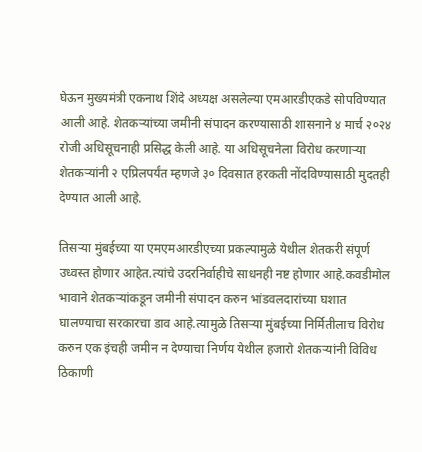घेऊन मुख्यमंत्री एकनाथ शिंदे अध्यक्ष असलेल्या एमआरडीएकडे सोपविण्यात आली आहे. शेतकऱ्यांच्या जमीनी संपादन करण्यासाठी शासनाने ४ मार्च २०२४ रोजी अधिसूचनाही प्रसिद्ध केली आहे. या अधिसूचनेला विरोध करणाऱ्या शेतकऱ्यांनी २ एप्रिलपर्यंत म्हणजे ३० दिवसात हरकती नोंदविण्यासाठी मुदतही देण्यात आली आहे.

तिसऱ्या मुंबईच्या या एमएमआरडीएच्या प्रकल्पामुळे येथील शेतकरी संपूर्ण उध्वस्त होणार आहेत.त्यांचे उदरनिर्वाहीचे साधनही नष्ट होणार आहे.कवडीमोल भावाने शेतकऱ्यांकडून जमीनी संपादन करुन भांडवलदारांच्या घशात घालण्याचा सरकारचा डाव आहे.त्यामुळे तिसऱ्या मुंबईच्या निर्मितीलाच विरोध करुन एक इंचही जमीन न देण्याचा निर्णय येथील हजारो शेतकऱ्यांनी विविध ठिकाणी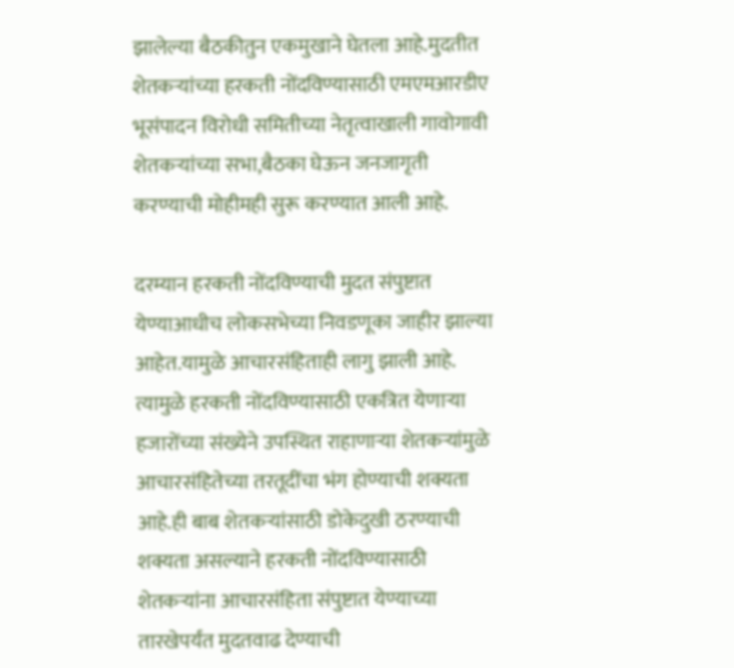झालेल्या बैठकीतुन एकमुखाने घेतला आहे.मुदतीत शेतकऱ्यांच्या हरकती नोंदविण्यासाठी एमएमआरडीए भूसंपादन विरोधी समितीच्या नेतृत्वाखाली गावोगावी शेतकऱ्यांच्या सभा,बैठका घेऊन जनजागृती करण्याची मोहीमही सुरू करण्यात आली आहे.

दरम्यान हरकती नोंदविण्याची मुदत संपुष्टात येण्याआधीच लोकसभेच्या निवडणूका जाहीर झाल्या आहेत.यामुळे आचारसंहिताही लागु झाली आहे. त्यामुळे हरकती नोंदविण्यासाठी एकत्रित येणाऱ्या हजारोंच्या संख्येने उपस्थित राहाणाऱ्या शेतकऱ्यांमुळे आचारसंहितेच्या तरतूदींचा भंग होण्याची शक्यता आहे.ही बाब शेतकऱ्यांसाठी डोकेदुखी ठरण्याची शक्यता असल्याने हरकती नोंदविण्यासाठी शेतकऱ्यांना आचारसंहिता संपुष्टात येण्याच्या तारखेपर्यंत मुदतवाढ देण्याची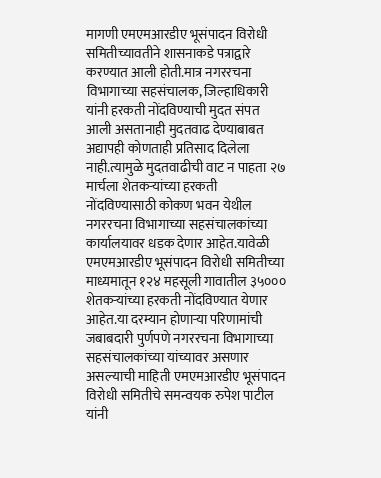मागणी एमएमआरडीए भूसंपादन विरोधी समितीच्यावतीने शासनाकडे पत्राद्वारे करण्यात आली होती.मात्र नगररचना विभागाच्या सहसंचालक, जिल्हाधिकारी यांनी हरकती नोंदविण्याची मुदत संपत आली असतानाही मुदतवाढ देण्याबाबत अद्यापही कोणताही प्रतिसाद दिलेला नाही.त्यामुळे मुदतवाढीची वाट न पाहता २७ मार्चला शेतकऱ्यांच्या हरकती नोंदविण्यासाठी कोकण भवन येथील नगररचना विभागाच्या सहसंचालकांच्या कार्यालयावर धडक देणार आहेत.यावेळी एमएमआरडीए भूसंपादन विरोधी समितीच्या माध्यमातून १२४ महसूली गावातील ३५००० शेतकऱ्यांच्या हरकती नोंदविण्यात येणार आहेत.या दरम्यान होणाऱ्या परिणामांची जबाबदारी पुर्णपणे नगररचना विभागाच्या सहसंचालकांच्या यांच्यावर असणार असल्याची माहिती एमएमआरडीए भूसंपादन विरोधी समितीचे समन्वयक रुपेश पाटील यांनी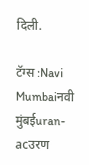दिली.

टॅग्स :Navi Mumbaiनवी मुंबईuran-acउरण